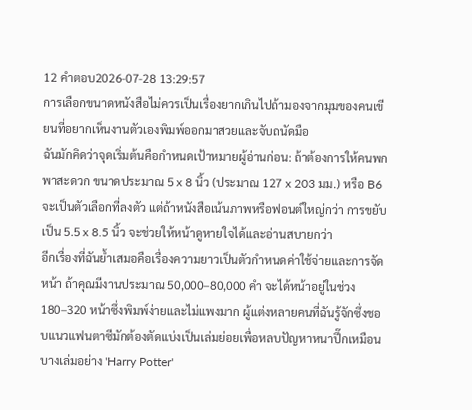12 คำตอบ2026-07-28 13:29:57
การเลือกขนาดหนังสือไม่ควรเป็นเรื่องยากเกินไปถ้ามองจากมุมของคนเขียนที่อยากเห็นงานตัวเองพิมพ์ออกมาสวยและจับถนัดมือ
ฉันมักคิดว่าจุดเริ่มต้นคือกำหนดเป้าหมายผู้อ่านก่อน: ถ้าต้องการให้คนพกพาสะดวก ขนาดประมาณ 5 x 8 นิ้ว (ประมาณ 127 x 203 มม.) หรือ B6 จะเป็นตัวเลือกที่ลงตัว แต่ถ้าหนังสือเน้นภาพหรือฟอนต์ใหญ่กว่า การขยับเป็น 5.5 x 8.5 นิ้ว จะช่วยให้หน้าดูหายใจได้และอ่านสบายกว่า
อีกเรื่องที่ฉันย้ำเสมอคือเรื่องความยาวเป็นตัวกำหนดค่าใช้จ่ายและการจัดหน้า ถ้าคุณมีงานประมาณ 50,000–80,000 คำ จะได้หน้าอยู่ในช่วง 180–320 หน้าซึ่งพิมพ์ง่ายและไม่แพงมาก ผู้แต่งหลายคนที่ฉันรู้จักซึ่งชอบแนวแฟนตาซีมักต้องตัดแบ่งเป็นเล่มย่อยเพื่อหลบปัญหาหนาปึ๊กเหมือนบางเล่มอย่าง 'Harry Potter'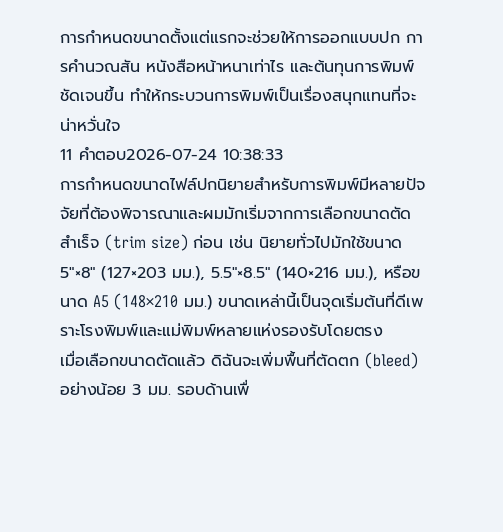การกำหนดขนาดตั้งแต่แรกจะช่วยให้การออกแบบปก การคำนวณสัน หนังสือหน้าหนาเท่าไร และต้นทุนการพิมพ์ชัดเจนขึ้น ทำให้กระบวนการพิมพ์เป็นเรื่องสนุกแทนที่จะน่าหวั่นใจ
11 คำตอบ2026-07-24 10:38:33
การกำหนดขนาดไฟล์ปกนิยายสำหรับการพิมพ์มีหลายปัจจัยที่ต้องพิจารณาและผมมักเริ่มจากการเลือกขนาดตัดสำเร็จ (trim size) ก่อน เช่น นิยายทั่วไปมักใช้ขนาด 5"×8" (127×203 มม.), 5.5"×8.5" (140×216 มม.), หรือขนาด A5 (148×210 มม.) ขนาดเหล่านี้เป็นจุดเริ่มต้นที่ดีเพราะโรงพิมพ์และแม่พิมพ์หลายแห่งรองรับโดยตรง
เมื่อเลือกขนาดตัดแล้ว ดิฉันจะเพิ่มพื้นที่ตัดตก (bleed) อย่างน้อย 3 มม. รอบด้านเพื่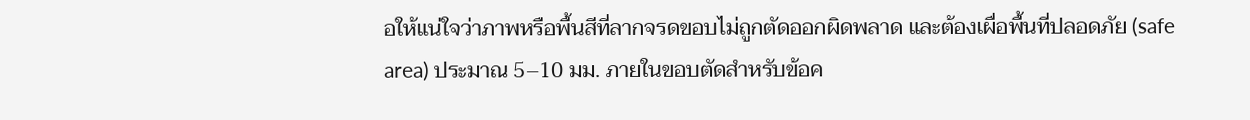อให้แน่ใจว่าภาพหรือพื้นสีที่ลากจรดขอบไม่ถูกตัดออกผิดพลาด และต้องเผื่อพื้นที่ปลอดภัย (safe area) ประมาณ 5–10 มม. ภายในขอบตัดสำหรับข้อค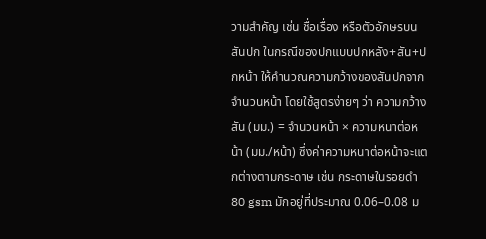วามสำคัญ เช่น ชื่อเรื่อง หรือตัวอักษรบนสันปก ในกรณีของปกแบบปกหลัง+สัน+ปกหน้า ให้คำนวณความกว้างของสันปกจากจำนวนหน้า โดยใช้สูตรง่ายๆ ว่า ความกว้างสัน (มม.) = จำนวนหน้า × ความหนาต่อหน้า (มม./หน้า) ซึ่งค่าความหนาต่อหน้าจะแตกต่างตามกระดาษ เช่น กระดาษในรอยดำ 80 gsm มักอยู่ที่ประมาณ 0.06–0.08 ม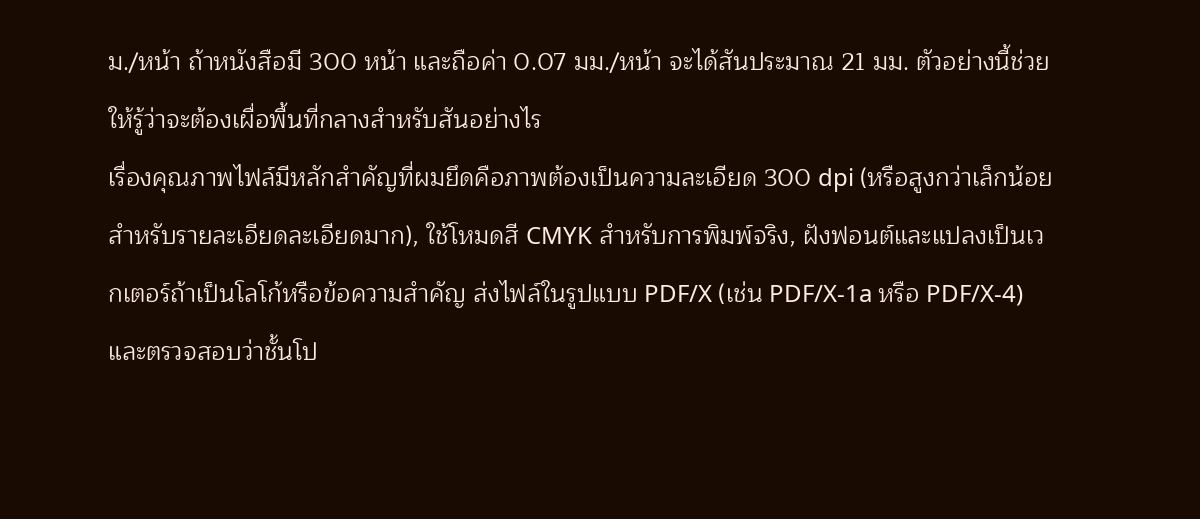ม./หน้า ถ้าหนังสือมี 300 หน้า และถือค่า 0.07 มม./หน้า จะได้สันประมาณ 21 มม. ตัวอย่างนี้ช่วยให้รู้ว่าจะต้องเผื่อพื้นที่กลางสำหรับสันอย่างไร
เรื่องคุณภาพไฟล์มีหลักสำคัญที่ผมยึดคือภาพต้องเป็นความละเอียด 300 dpi (หรือสูงกว่าเล็กน้อยสำหรับรายละเอียดละเอียดมาก), ใช้โหมดสี CMYK สำหรับการพิมพ์จริง, ฝังฟอนต์และแปลงเป็นเวกเตอร์ถ้าเป็นโลโก้หรือข้อความสำคัญ ส่งไฟล์ในรูปแบบ PDF/X (เช่น PDF/X-1a หรือ PDF/X-4) และตรวจสอบว่าชั้นโป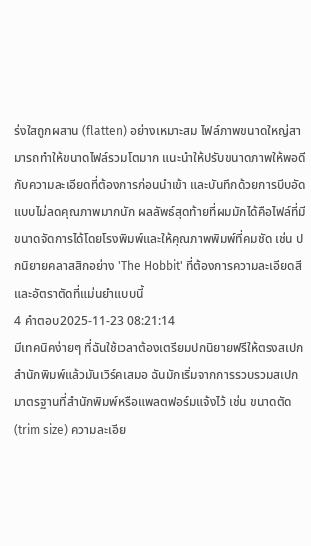ร่งใสถูกผสาน (flatten) อย่างเหมาะสม ไฟล์ภาพขนาดใหญ่สามารถทำให้ขนาดไฟล์รวมโตมาก แนะนำให้ปรับขนาดภาพให้พอดีกับความละเอียดที่ต้องการก่อนนำเข้า และบันทึกด้วยการบีบอัดแบบไม่ลดคุณภาพมากนัก ผลลัพธ์สุดท้ายที่ผมมักได้คือไฟล์ที่มีขนาดจัดการได้โดยโรงพิมพ์และให้คุณภาพพิมพ์ที่คมชัด เช่น ปกนิยายคลาสสิกอย่าง 'The Hobbit' ที่ต้องการความละเอียดสีและอัตราตัดที่แม่นยำแบบนี้
4 คำตอบ2025-11-23 08:21:14
มีเทคนิคง่ายๆ ที่ฉันใช้เวลาต้องเตรียมปกนิยายฟรีให้ตรงสเปกสำนักพิมพ์แล้วมันเวิร์คเสมอ ฉันมักเริ่มจากการรวบรวมสเปกมาตรฐานที่สำนักพิมพ์หรือแพลตฟอร์มแจ้งไว้ เช่น ขนาดตัด (trim size) ความละเอีย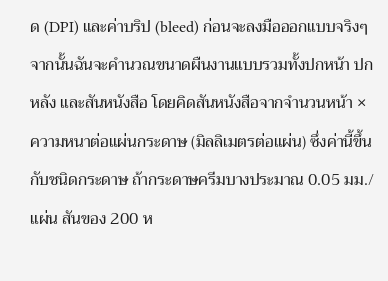ด (DPI) และค่าบริป (bleed) ก่อนจะลงมือออกแบบจริงๆ
จากนั้นฉันจะคำนวณขนาดผืนงานแบบรวมทั้งปกหน้า ปกหลัง และสันหนังสือ โดยคิดสันหนังสือจากจำนวนหน้า × ความหนาต่อแผ่นกระดาษ (มิลลิเมตรต่อแผ่น) ซึ่งค่านี้ขึ้นกับชนิดกระดาษ ถ้ากระดาษครีมบางประมาณ 0.05 มม./แผ่น สันของ 200 ห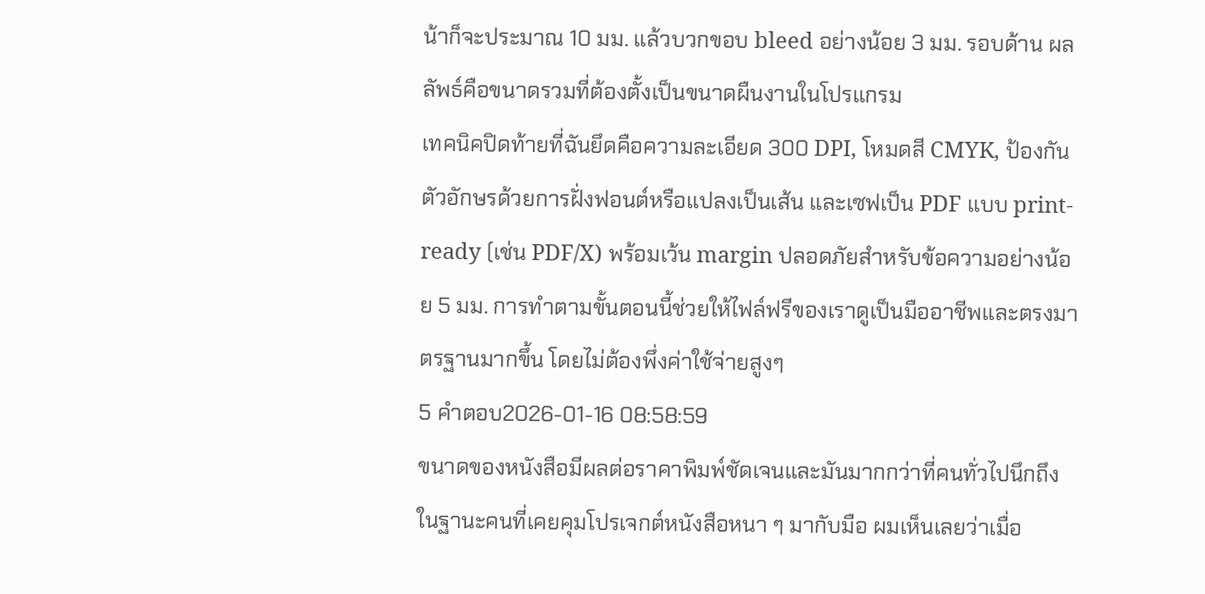น้าก็จะประมาณ 10 มม. แล้วบวกขอบ bleed อย่างน้อย 3 มม. รอบด้าน ผลลัพธ์คือขนาดรวมที่ต้องตั้งเป็นขนาดผืนงานในโปรแกรม
เทคนิคปิดท้ายที่ฉันยึดคือความละเอียด 300 DPI, โหมดสี CMYK, ป้องกันตัวอักษรด้วยการฝั่งฟอนต์หรือแปลงเป็นเส้น และเซฟเป็น PDF แบบ print-ready (เช่น PDF/X) พร้อมเว้น margin ปลอดภัยสำหรับข้อความอย่างน้อย 5 มม. การทำตามขั้นตอนนี้ช่วยให้ไฟล์ฟรีของเราดูเป็นมืออาชีพและตรงมาตรฐานมากขึ้น โดยไม่ต้องพึ่งค่าใช้จ่ายสูงๆ
5 คำตอบ2026-01-16 08:58:59
ขนาดของหนังสือมีผลต่อราคาพิมพ์ชัดเจนและมันมากกว่าที่คนทั่วไปนึกถึง
ในฐานะคนที่เคยคุมโปรเจกต์หนังสือหนา ๆ มากับมือ ผมเห็นเลยว่าเมื่อ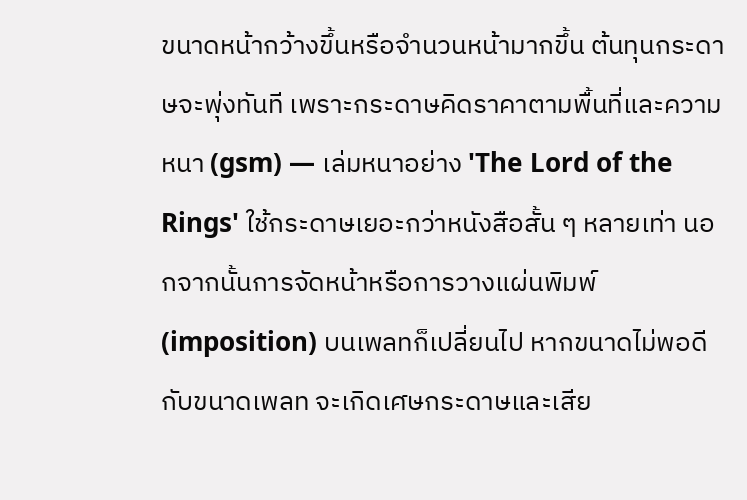ขนาดหน้ากว้างขึ้นหรือจำนวนหน้ามากขึ้น ต้นทุนกระดาษจะพุ่งทันที เพราะกระดาษคิดราคาตามพื้นที่และความหนา (gsm) — เล่มหนาอย่าง 'The Lord of the Rings' ใช้กระดาษเยอะกว่าหนังสือสั้น ๆ หลายเท่า นอกจากนั้นการจัดหน้าหรือการวางแผ่นพิมพ์ (imposition) บนเพลทก็เปลี่ยนไป หากขนาดไม่พอดีกับขนาดเพลท จะเกิดเศษกระดาษและเสีย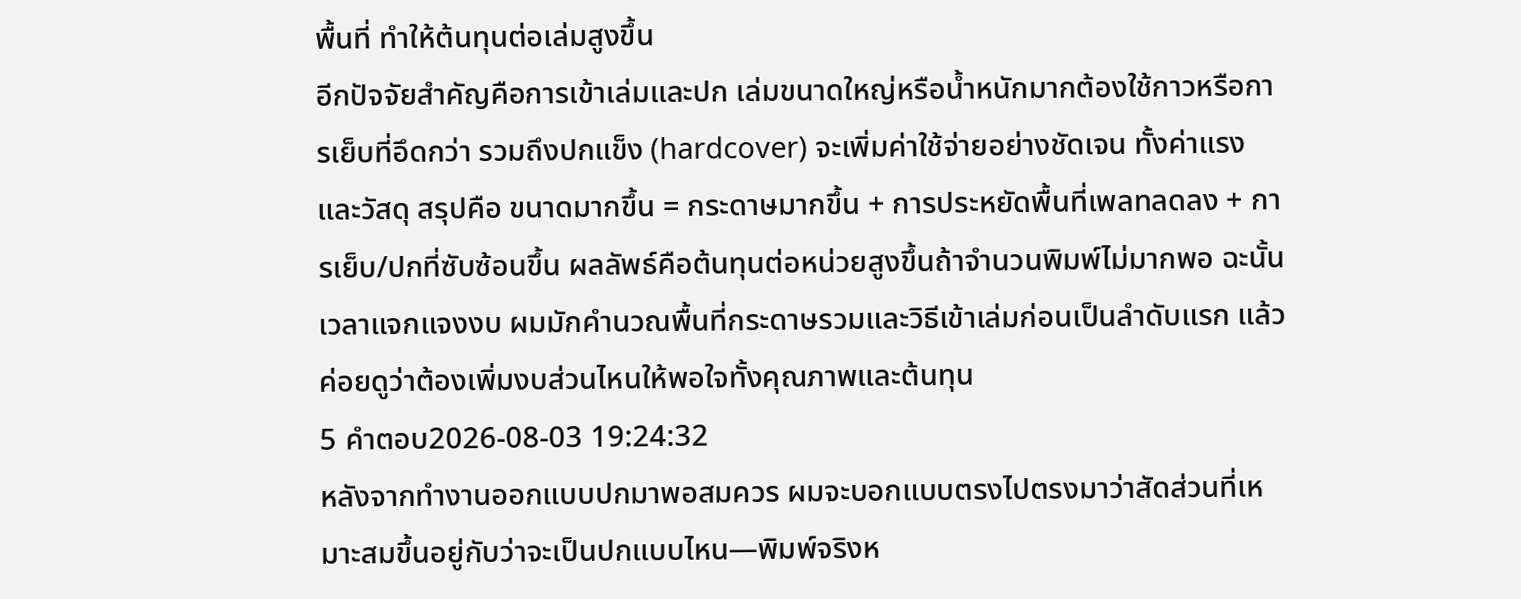พื้นที่ ทำให้ต้นทุนต่อเล่มสูงขึ้น
อีกปัจจัยสำคัญคือการเข้าเล่มและปก เล่มขนาดใหญ่หรือน้ำหนักมากต้องใช้กาวหรือการเย็บที่อึดกว่า รวมถึงปกแข็ง (hardcover) จะเพิ่มค่าใช้จ่ายอย่างชัดเจน ทั้งค่าแรงและวัสดุ สรุปคือ ขนาดมากขึ้น = กระดาษมากขึ้น + การประหยัดพื้นที่เพลทลดลง + การเย็บ/ปกที่ซับซ้อนขึ้น ผลลัพธ์คือต้นทุนต่อหน่วยสูงขึ้นถ้าจำนวนพิมพ์ไม่มากพอ ฉะนั้นเวลาแจกแจงงบ ผมมักคำนวณพื้นที่กระดาษรวมและวิธีเข้าเล่มก่อนเป็นลำดับแรก แล้วค่อยดูว่าต้องเพิ่มงบส่วนไหนให้พอใจทั้งคุณภาพและต้นทุน
5 คำตอบ2026-08-03 19:24:32
หลังจากทำงานออกแบบปกมาพอสมควร ผมจะบอกแบบตรงไปตรงมาว่าสัดส่วนที่เหมาะสมขึ้นอยู่กับว่าจะเป็นปกแบบไหน—พิมพ์จริงห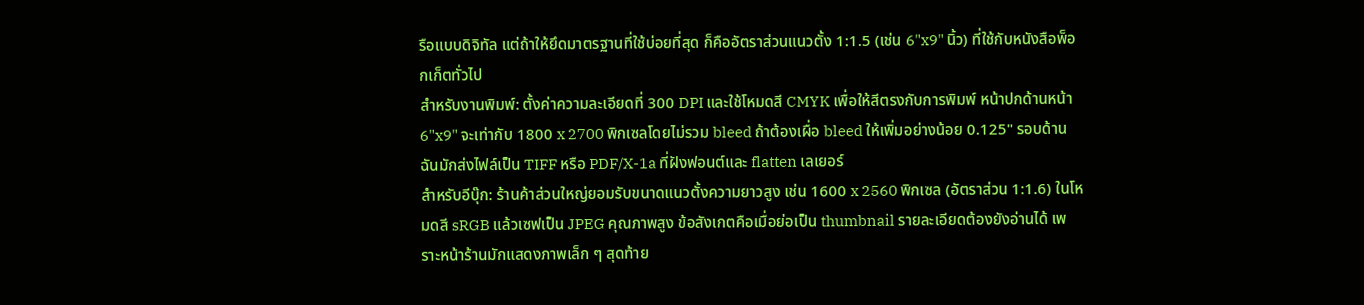รือแบบดิจิทัล แต่ถ้าให้ยึดมาตรฐานที่ใช้บ่อยที่สุด ก็คืออัตราส่วนแนวตั้ง 1:1.5 (เช่น 6"x9" นิ้ว) ที่ใช้กับหนังสือพ็อกเก็ตทั่วไป
สำหรับงานพิมพ์: ตั้งค่าความละเอียดที่ 300 DPI และใช้โหมดสี CMYK เพื่อให้สีตรงกับการพิมพ์ หน้าปกด้านหน้า 6"x9" จะเท่ากับ 1800 x 2700 พิกเซลโดยไม่รวม bleed ถ้าต้องเผื่อ bleed ให้เพิ่มอย่างน้อย 0.125" รอบด้าน ฉันมักส่งไฟล์เป็น TIFF หรือ PDF/X-1a ที่ฝังฟอนต์และ flatten เลเยอร์
สำหรับอีบุ๊ก: ร้านค้าส่วนใหญ่ยอมรับขนาดแนวตั้งความยาวสูง เช่น 1600 x 2560 พิกเซล (อัตราส่วน 1:1.6) ในโหมดสี sRGB แล้วเซฟเป็น JPEG คุณภาพสูง ข้อสังเกตคือเมื่อย่อเป็น thumbnail รายละเอียดต้องยังอ่านได้ เพราะหน้าร้านมักแสดงภาพเล็ก ๆ สุดท้าย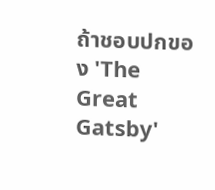ถ้าชอบปกของ 'The Great Gatsby'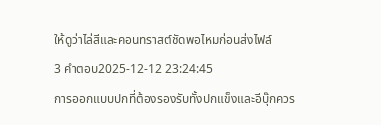ให้ดูว่าไล่สีและคอนทราสต์ชัดพอไหมก่อนส่งไฟล์
3 คำตอบ2025-12-12 23:24:45
การออกแบบปกที่ต้องรองรับทั้งปกแข็งและอีบุ๊กควร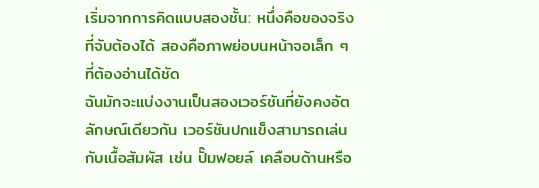เริ่มจากการคิดแบบสองชั้น: หนึ่งคือของจริงที่จับต้องได้ สองคือภาพย่อบนหน้าจอเล็ก ๆ ที่ต้องอ่านได้ชัด
ฉันมักจะแบ่งงานเป็นสองเวอร์ชันที่ยังคงอัตลักษณ์เดียวกัน เวอร์ชันปกแข็งสามารถเล่นกับเนื้อสัมผัส เช่น ปั๊มฟอยล์ เคลือบด้านหรือ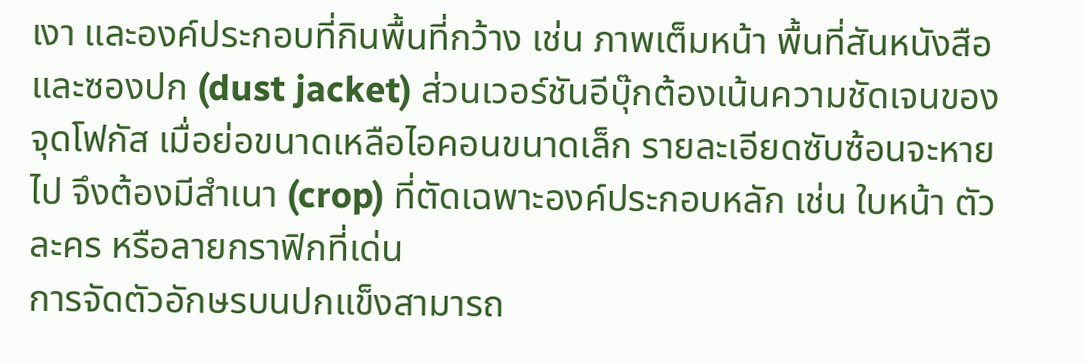เงา และองค์ประกอบที่กินพื้นที่กว้าง เช่น ภาพเต็มหน้า พื้นที่สันหนังสือ และซองปก (dust jacket) ส่วนเวอร์ชันอีบุ๊กต้องเน้นความชัดเจนของจุดโฟกัส เมื่อย่อขนาดเหลือไอคอนขนาดเล็ก รายละเอียดซับซ้อนจะหายไป จึงต้องมีสำเนา (crop) ที่ตัดเฉพาะองค์ประกอบหลัก เช่น ใบหน้า ตัวละคร หรือลายกราฟิกที่เด่น
การจัดตัวอักษรบนปกแข็งสามารถ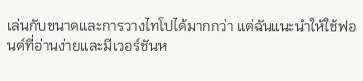เล่นกับขนาดและการวางไทโปได้มากกว่า แต่ฉันแนะนำให้ใช้ฟอนต์ที่อ่านง่ายและมีเวอร์ชันห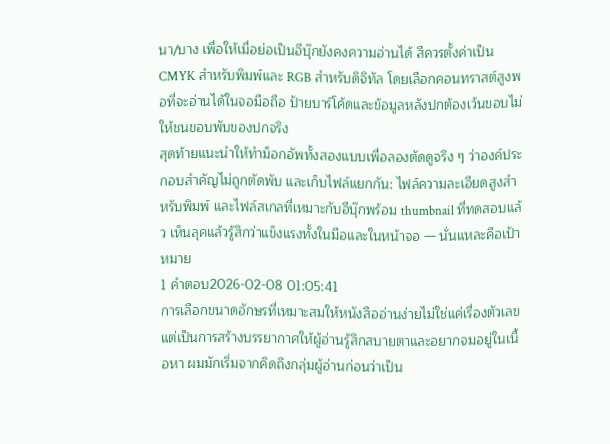นา/บาง เพื่อให้เมื่อย่อเป็นอีบุ๊กยังคงความอ่านได้ สีควรตั้งค่าเป็น CMYK สำหรับพิมพ์และ RGB สำหรับดิจิทัล โดยเลือกคอนทราสต์สูงพอที่จะอ่านได้ในจอมือถือ ป้ายบาร์โค้ดและข้อมูลหลังปกต้องเว้นขอบไม่ให้ชนขอบพับของปกจริง
สุดท้ายแนะนำให้ทำม็อกอัพทั้งสองแบบเพื่อลองตัดดูจริง ๆ ว่าองค์ประกอบสำคัญไม่ถูกตัดพับ และเก็บไฟล์แยกกัน: ไฟล์ความละเอียดสูงสำหรับพิมพ์ และไฟล์สเกลที่เหมาะกับอีบุ๊กพร้อม thumbnail ที่ทดสอบแล้ว เห็นลุคแล้วรู้สึกว่าแข็งแรงทั้งในมือและในหน้าจอ — นั่นแหละคือเป้าหมาย
1 คำตอบ2026-02-08 01:05:41
การเลือกขนาดอักษรที่เหมาะสมให้หนังสืออ่านง่ายไม่ใช่แค่เรื่องตัวเลข แต่เป็นการสร้างบรรยากาศให้ผู้อ่านรู้สึกสบายตาและอยากจมอยู่ในเนื้อหา ผมมักเริ่มจากคิดถึงกลุ่มผู้อ่านก่อนว่าเป็น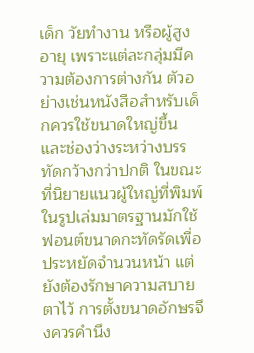เด็ก วัยทำงาน หรือผู้สูงอายุ เพราะแต่ละกลุ่มมีความต้องการต่างกัน ตัวอย่างเช่นหนังสือสำหรับเด็กควรใช้ขนาดใหญ่ขึ้นและช่องว่างระหว่างบรรทัดกว้างกว่าปกติ ในขณะที่นิยายแนวผู้ใหญ่ที่พิมพ์ในรูปเล่มมาตรฐานมักใช้ฟอนต์ขนาดกะทัดรัดเพื่อประหยัดจำนวนหน้า แต่ยังต้องรักษาความสบายตาไว้ การตั้งขนาดอักษรจึงควรคำนึง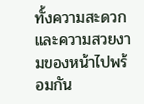ทั้งความสะดวกและความสวยงามของหน้าไปพร้อมกัน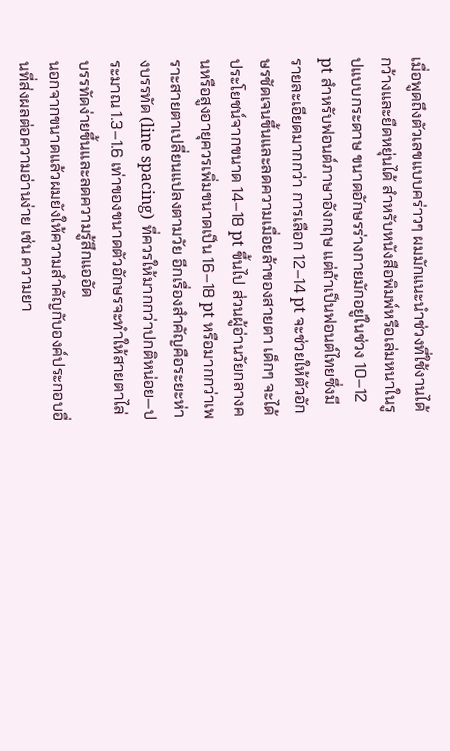เมื่อพูดถึงตัวเลขแบบคร่าวๆ ผมมักแนะนำช่วงที่ใช้งานได้กว้างและยืดหยุ่นได้ สำหรับหนังสือพิมพ์หรือเล่มหนาในรูปแบบกระดาษ ขนาดอักษรร่างกายมักอยู่ในช่วง 10–12 pt สำหรับฟอนต์ภาษาอังกฤษ แต่ถ้าเป็นฟอนต์ไทยซึ่งมีรายละเอียดมากกว่า การเลือก 12–14 pt จะช่วยให้ตัวอักษรชัดเจนขึ้นและลดความเมื่อยล้าของสายตา เด็กๆ จะได้ประโยชน์จากขนาด 14–18 pt ขึ้นไป ส่วนผู้อ่านวัยกลางคนหรือสูงอายุควรเพิ่มขนาดเป็น 16–18 pt หรือมากกว่าเพราะสายตาเปลี่ยนแปลงตามวัย อีกเรื่องสำคัญคือระยะห่างบรรทัด (line spacing) ที่ควรให้มากกว่าปกติหน่อย—ประมาณ 1.3–1.6 เท่าของขนาดตัวอักษรจะทำให้สายตาไล่บรรทัดง่ายขึ้นและลดความรู้สึกแออัด
นอกจากขนาดแล้วผมยังให้ความสำคัญกับองค์ประกอบอื่นที่ส่งผลต่อความอ่านง่าย เช่น ความยา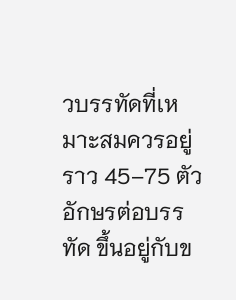วบรรทัดที่เหมาะสมควรอยู่ราว 45–75 ตัวอักษรต่อบรรทัด ขึ้นอยู่กับข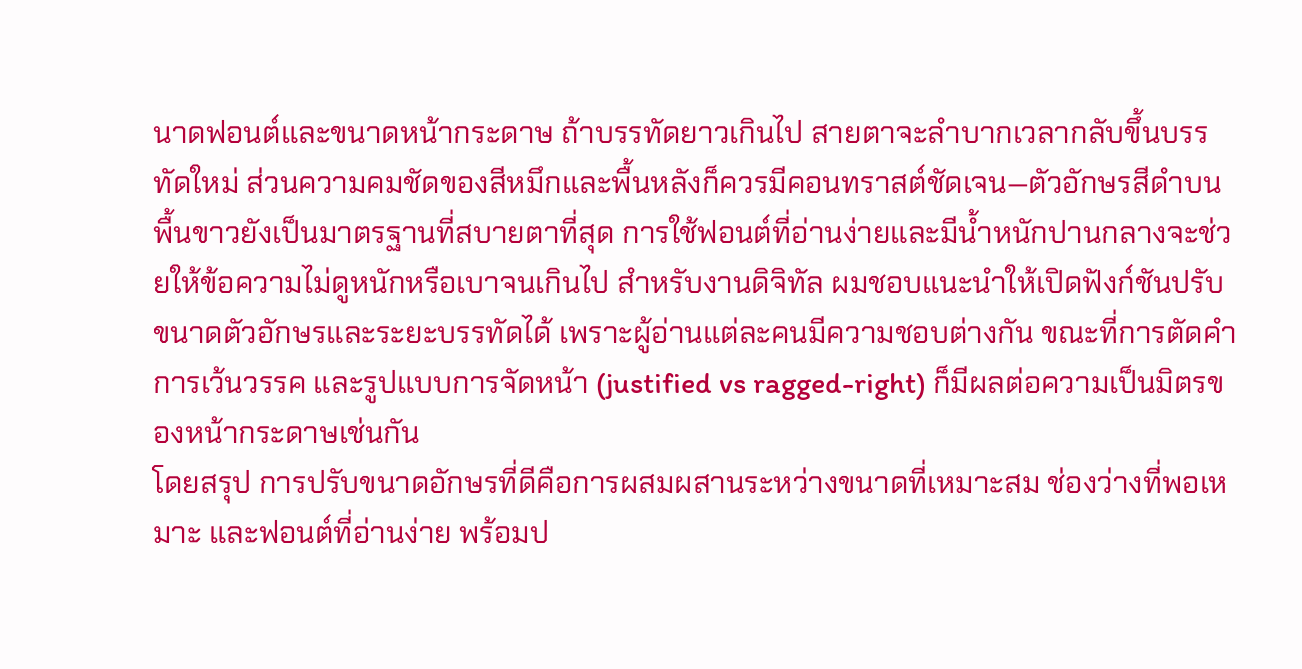นาดฟอนต์และขนาดหน้ากระดาษ ถ้าบรรทัดยาวเกินไป สายตาจะลำบากเวลากลับขึ้นบรรทัดใหม่ ส่วนความคมชัดของสีหมึกและพื้นหลังก็ควรมีคอนทราสต์ชัดเจน—ตัวอักษรสีดำบนพื้นขาวยังเป็นมาตรฐานที่สบายตาที่สุด การใช้ฟอนต์ที่อ่านง่ายและมีน้ำหนักปานกลางจะช่วยให้ข้อความไม่ดูหนักหรือเบาจนเกินไป สำหรับงานดิจิทัล ผมชอบแนะนำให้เปิดฟังก์ชันปรับขนาดตัวอักษรและระยะบรรทัดได้ เพราะผู้อ่านแต่ละคนมีความชอบต่างกัน ขณะที่การตัดคำ การเว้นวรรค และรูปแบบการจัดหน้า (justified vs ragged-right) ก็มีผลต่อความเป็นมิตรของหน้ากระดาษเช่นกัน
โดยสรุป การปรับขนาดอักษรที่ดีคือการผสมผสานระหว่างขนาดที่เหมาะสม ช่องว่างที่พอเหมาะ และฟอนต์ที่อ่านง่าย พร้อมป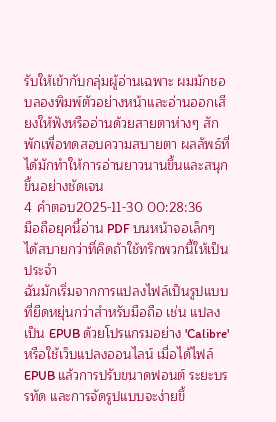รับให้เข้ากับกลุ่มผู้อ่านเฉพาะ ผมมักชอบลองพิมพ์ตัวอย่างหน้าและอ่านออกเสียงให้ฟังหรืออ่านด้วยสายตาห่างๆ สักพักเพื่อทดสอบความสบายตา ผลลัพธ์ที่ได้มักทำให้การอ่านยาวนานขึ้นและสนุกขึ้นอย่างชัดเจน
4 คำตอบ2025-11-30 00:28:36
มือถือยุคนี้อ่าน PDF บนหน้าจอเล็กๆ ได้สบายกว่าที่คิดถ้าใช้ทริกพวกนี้ให้เป็นประจำ
ฉันมักเริ่มจากการแปลงไฟล์เป็นรูปแบบที่ยืดหยุ่นกว่าสำหรับมือถือ เช่น แปลงเป็น EPUB ด้วยโปรแกรมอย่าง 'Calibre' หรือใช้เว็บแปลงออนไลน์ เมื่อได้ไฟล์ EPUB แล้วการปรับขนาดฟอนต์ ระยะบรรทัด และการจัดรูปแบบจะง่ายขึ้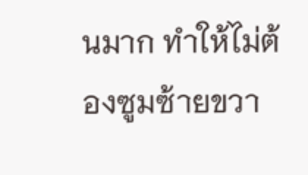นมาก ทำให้ไม่ต้องซูมซ้ายขวา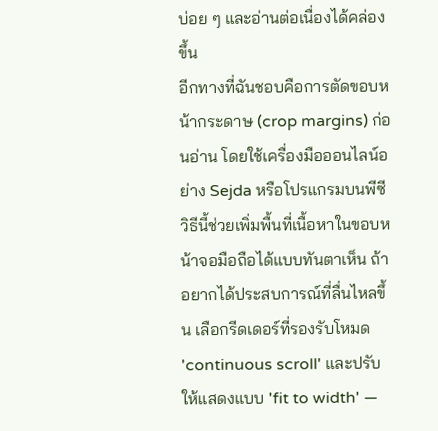บ่อย ๆ และอ่านต่อเนื่องได้คล่องขึ้น
อีกทางที่ฉันชอบคือการตัดขอบหน้ากระดาษ (crop margins) ก่อนอ่าน โดยใช้เครื่องมือออนไลน์อย่าง Sejda หรือโปรแกรมบนพีซี วิธีนี้ช่วยเพิ่มพื้นที่เนื้อหาในขอบหน้าจอมือถือได้แบบทันตาเห็น ถ้าอยากได้ประสบการณ์ที่ลื่นไหลขึ้น เลือกรีดเดอร์ที่รองรับโหมด 'continuous scroll' และปรับให้แสดงแบบ 'fit to width' —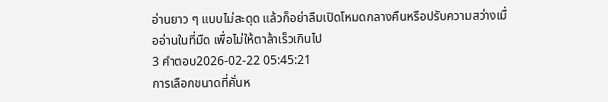อ่านยาว ๆ แบบไม่สะดุด แล้วก็อย่าลืมเปิดโหมดกลางคืนหรือปรับความสว่างเมื่ออ่านในที่มืด เพื่อไม่ให้ตาล้าเร็วเกินไป
3 คำตอบ2026-02-22 05:45:21
การเลือกขนาดที่คั่นห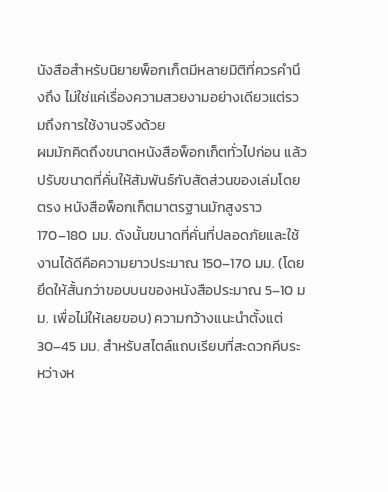นังสือสำหรับนิยายพ็อกเก็ตมีหลายมิติที่ควรคำนึงถึง ไม่ใช่แค่เรื่องความสวยงามอย่างเดียวแต่รวมถึงการใช้งานจริงด้วย
ผมมักคิดถึงขนาดหนังสือพ็อกเก็ตทั่วไปก่อน แล้วปรับขนาดที่คั่นให้สัมพันธ์กับสัดส่วนของเล่มโดยตรง หนังสือพ็อกเก็ตมาตรฐานมักสูงราว 170–180 มม. ดังนั้นขนาดที่คั่นที่ปลอดภัยและใช้งานได้ดีคือความยาวประมาณ 150–170 มม. (โดยยึดให้สั้นกว่าขอบบนของหนังสือประมาณ 5–10 มม. เพื่อไม่ให้เลยขอบ) ความกว้างแนะนำตั้งแต่ 30–45 มม. สำหรับสไตล์แถบเรียบที่สะดวกคีบระหว่างห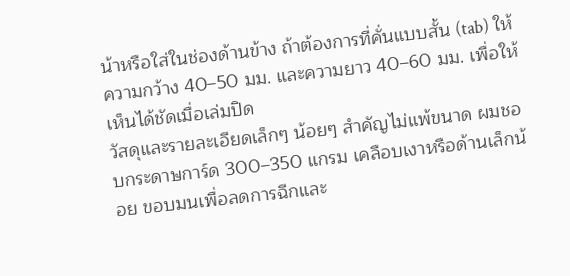น้าหรือใส่ในช่องด้านข้าง ถ้าต้องการที่คั่นแบบสั้น (tab) ให้ความกว้าง 40–50 มม. และความยาว 40–60 มม. เพื่อให้เห็นได้ชัดเมื่อเล่มปิด
วัสดุและรายละเอียดเล็กๆ น้อยๆ สำคัญไม่แพ้ขนาด ผมชอบกระดาษการ์ด 300–350 แกรม เคลือบเงาหรือด้านเล็กน้อย ขอบมนเพื่อลดการฉีกและ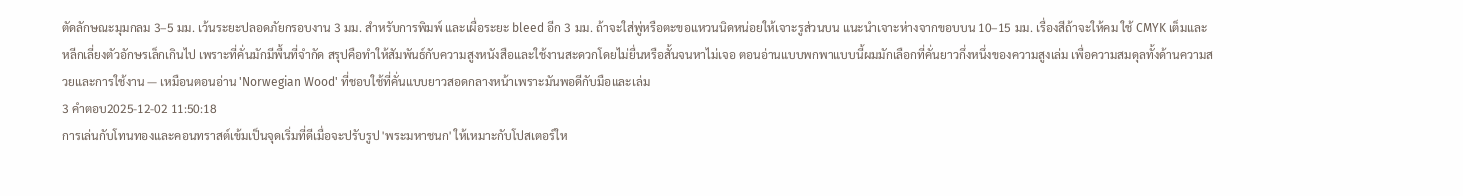ตัดลักษณะมุมกลม 3–5 มม. เว้นระยะปลอดภัยกรอบงาน 3 มม. สำหรับการพิมพ์ และเผื่อระยะ bleed อีก 3 มม. ถ้าจะใส่พู่หรือตะขอแหวนนิดหน่อยให้เจาะรูส่วนบน แนะนำเจาะห่างจากขอบบน 10–15 มม. เรื่องสีถ้าจะให้คม ใช้ CMYK เต็มและหลีกเลี่ยงตัวอักษรเล็กเกินไป เพราะที่คั่นมักมีพื้นที่จำกัด สรุปคือทำให้สัมพันธ์กับความสูงหนังสือและใช้งานสะดวกโดยไม่ยื่นหรือสั้นจนหาไม่เจอ ตอนอ่านแบบพกพาแบบนี้ผมมักเลือกที่คั่นยาวกึ่งหนึ่งของความสูงเล่ม เพื่อความสมดุลทั้งด้านความสวยและการใช้งาน — เหมือนตอนอ่าน 'Norwegian Wood' ที่ชอบใช้ที่คั่นแบบยาวสอดกลางหน้าเพราะมันพอดีกับมือและเล่ม
3 คำตอบ2025-12-02 11:50:18
การเล่นกับโทนทองและคอนทราสต์เข้มเป็นจุดเริ่มที่ดีเมื่อจะปรับรูป 'พระมหาชนก' ให้เหมาะกับโปสเตอร์ให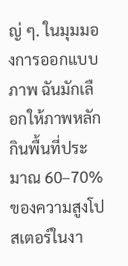ญ่ ๆ. ในมุมมองการออกแบบภาพ ฉันมักเลือกให้ภาพหลักกินพื้นที่ประมาณ 60–70% ของความสูงโปสเตอร์ในงา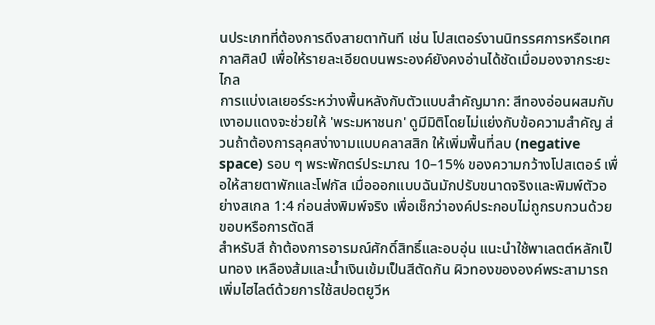นประเภทที่ต้องการดึงสายตาทันที เช่น โปสเตอร์งานนิทรรศการหรือเทศกาลศิลป์ เพื่อให้รายละเอียดบนพระองค์ยังคงอ่านได้ชัดเมื่อมองจากระยะไกล
การแบ่งเลเยอร์ระหว่างพื้นหลังกับตัวแบบสำคัญมาก: สีทองอ่อนผสมกับเงาอมแดงจะช่วยให้ 'พระมหาชนก' ดูมีมิติโดยไม่แย่งกับข้อความสำคัญ ส่วนถ้าต้องการลุคสง่างามแบบคลาสสิก ให้เพิ่มพื้นที่ลบ (negative space) รอบ ๆ พระพักตร์ประมาณ 10–15% ของความกว้างโปสเตอร์ เพื่อให้สายตาพักและโฟกัส เมื่อออกแบบฉันมักปรับขนาดจริงและพิมพ์ตัวอย่างสเกล 1:4 ก่อนส่งพิมพ์จริง เพื่อเช็กว่าองค์ประกอบไม่ถูกรบกวนด้วยขอบหรือการตัดสี
สำหรับสี ถ้าต้องการอารมณ์ศักดิ์สิทธิ์และอบอุ่น แนะนำใช้พาเลตต์หลักเป็นทอง เหลืองส้มและน้ำเงินเข้มเป็นสีตัดกัน ผิวทองขององค์พระสามารถเพิ่มไฮไลต์ด้วยการใช้สปอตยูวีห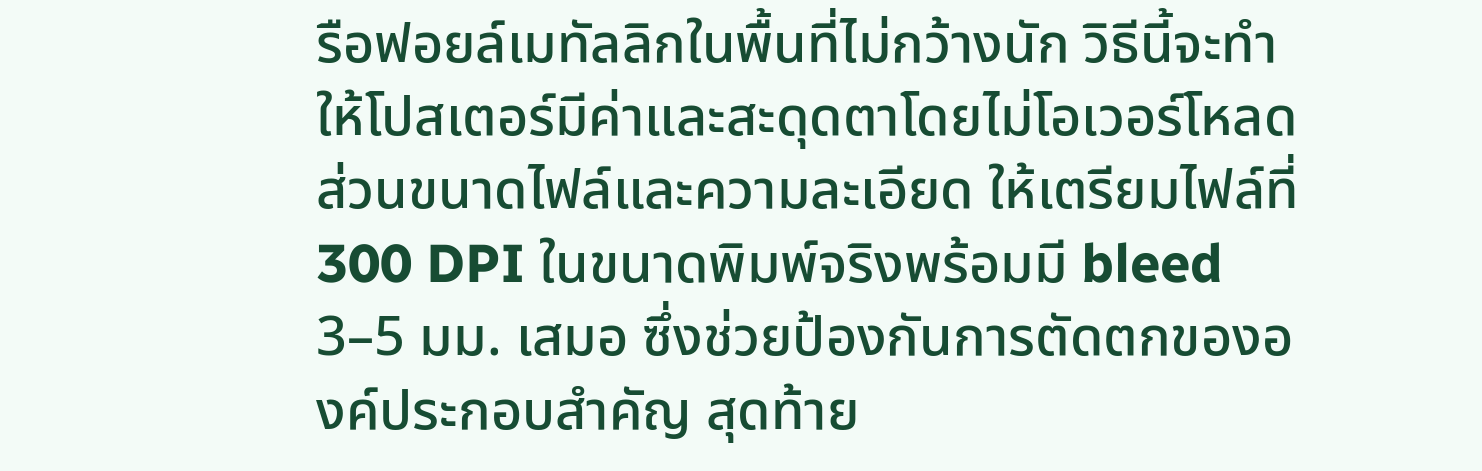รือฟอยล์เมทัลลิกในพื้นที่ไม่กว้างนัก วิธีนี้จะทำให้โปสเตอร์มีค่าและสะดุดตาโดยไม่โอเวอร์โหลด ส่วนขนาดไฟล์และความละเอียด ให้เตรียมไฟล์ที่ 300 DPI ในขนาดพิมพ์จริงพร้อมมี bleed 3–5 มม. เสมอ ซึ่งช่วยป้องกันการตัดตกขององค์ประกอบสำคัญ สุดท้าย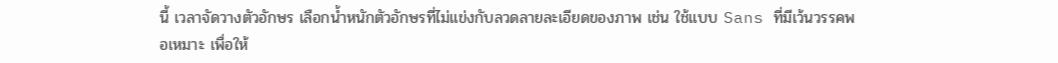นี้ เวลาจัดวางตัวอักษร เลือกน้ำหนักตัวอักษรที่ไม่แข่งกับลวดลายละเอียดของภาพ เช่น ใช้แบบ Sans ที่มีเว้นวรรคพอเหมาะ เพื่อให้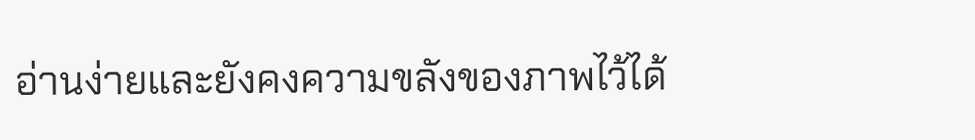อ่านง่ายและยังคงความขลังของภาพไว้ได้